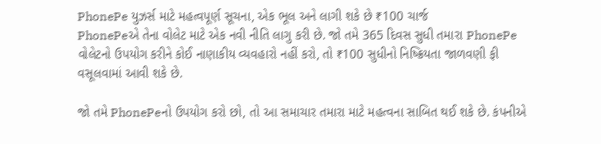PhonePe યુઝર્સ માટે મહત્વપૂર્ણ સૂચના, એક ભૂલ અને લાગી શકે છે ₹100 ચાર્જ
PhonePeએ તેના વોલેટ માટે એક નવી નીતિ લાગુ કરી છે. જો તમે 365 દિવસ સુધી તમારા PhonePe વોલેટનો ઉપયોગ કરીને કોઈ નાણાકીય વ્યવહારો નહીં કરો, તો ₹100 સુધીનો નિષ્ક્રિયતા જાળવણી ફી વસૂલવામાં આવી શકે છે.

જો તમે PhonePeનો ઉપયોગ કરો છો, તો આ સમાચાર તમારા માટે મહત્વના સાબિત થઈ શકે છે. કંપનીએ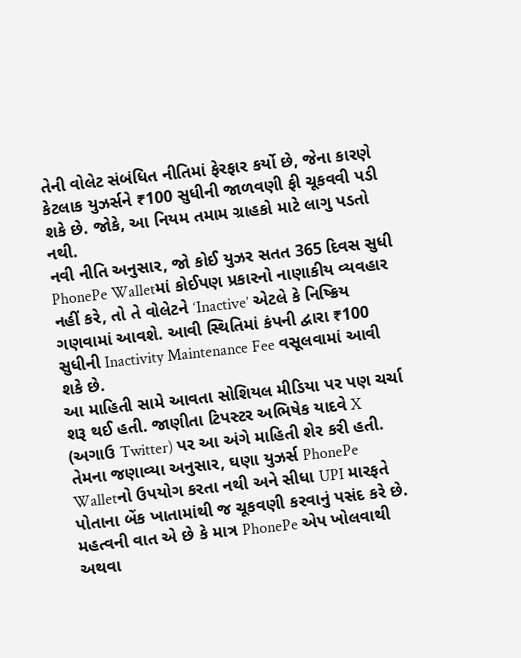તેની વોલેટ સંબંધિત નીતિમાં ફેરફાર કર્યો છે, જેના કારણે કેટલાક યુઝર્સને ₹100 સુધીની જાળવણી ફી ચૂકવવી પડી શકે છે. જોકે, આ નિયમ તમામ ગ્રાહકો માટે લાગુ પડતો નથી.
નવી નીતિ અનુસાર, જો કોઈ યુઝર સતત 365 દિવસ સુધી PhonePe Walletમાં કોઈપણ પ્રકારનો નાણાકીય વ્યવહાર નહીં કરે, તો તે વોલેટને ‘Inactive’ એટલે કે નિષ્ક્રિય ગણવામાં આવશે. આવી સ્થિતિમાં કંપની દ્વારા ₹100 સુધીની Inactivity Maintenance Fee વસૂલવામાં આવી શકે છે.
આ માહિતી સામે આવતા સોશિયલ મીડિયા પર પણ ચર્ચા શરૂ થઈ હતી. જાણીતા ટિપસ્ટર અભિષેક યાદવે X (અગાઉ Twitter) પર આ અંગે માહિતી શેર કરી હતી. તેમના જણાવ્યા અનુસાર, ઘણા યુઝર્સ PhonePe Walletનો ઉપયોગ કરતા નથી અને સીધા UPI મારફતે પોતાના બેંક ખાતામાંથી જ ચૂકવણી કરવાનું પસંદ કરે છે.
મહત્વની વાત એ છે કે માત્ર PhonePe એપ ખોલવાથી અથવા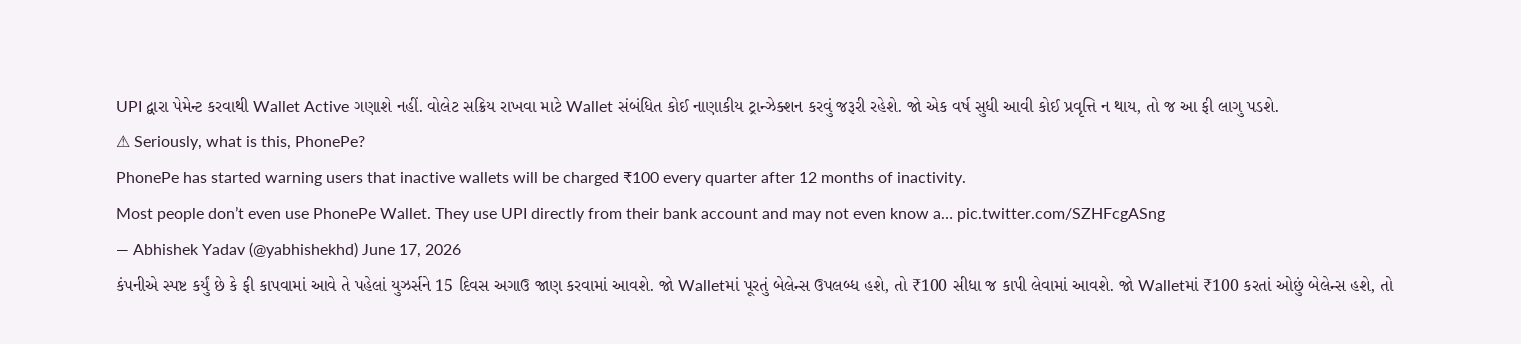UPI દ્વારા પેમેન્ટ કરવાથી Wallet Active ગણાશે નહીં. વોલેટ સક્રિય રાખવા માટે Wallet સંબંધિત કોઈ નાણાકીય ટ્રાન્ઝેક્શન કરવું જરૂરી રહેશે. જો એક વર્ષ સુધી આવી કોઈ પ્રવૃત્તિ ન થાય, તો જ આ ફી લાગુ પડશે.
⚠ Seriously, what is this, PhonePe?
PhonePe has started warning users that inactive wallets will be charged ₹100 every quarter after 12 months of inactivity.
Most people don’t even use PhonePe Wallet. They use UPI directly from their bank account and may not even know a… pic.twitter.com/SZHFcgASng
— Abhishek Yadav (@yabhishekhd) June 17, 2026
કંપનીએ સ્પષ્ટ કર્યું છે કે ફી કાપવામાં આવે તે પહેલાં યુઝર્સને 15 દિવસ અગાઉ જાણ કરવામાં આવશે. જો Walletમાં પૂરતું બેલેન્સ ઉપલબ્ધ હશે, તો ₹100 સીધા જ કાપી લેવામાં આવશે. જો Walletમાં ₹100 કરતાં ઓછું બેલેન્સ હશે, તો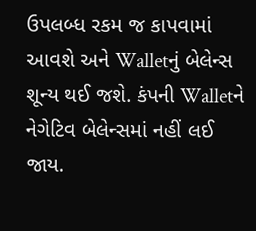ઉપલબ્ધ રકમ જ કાપવામાં આવશે અને Walletનું બેલેન્સ શૂન્ય થઈ જશે. કંપની Walletને નેગેટિવ બેલેન્સમાં નહીં લઈ જાય.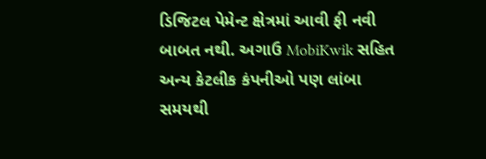ડિજિટલ પેમેન્ટ ક્ષેત્રમાં આવી ફી નવી બાબત નથી. અગાઉ MobiKwik સહિત અન્ય કેટલીક કંપનીઓ પણ લાંબા સમયથી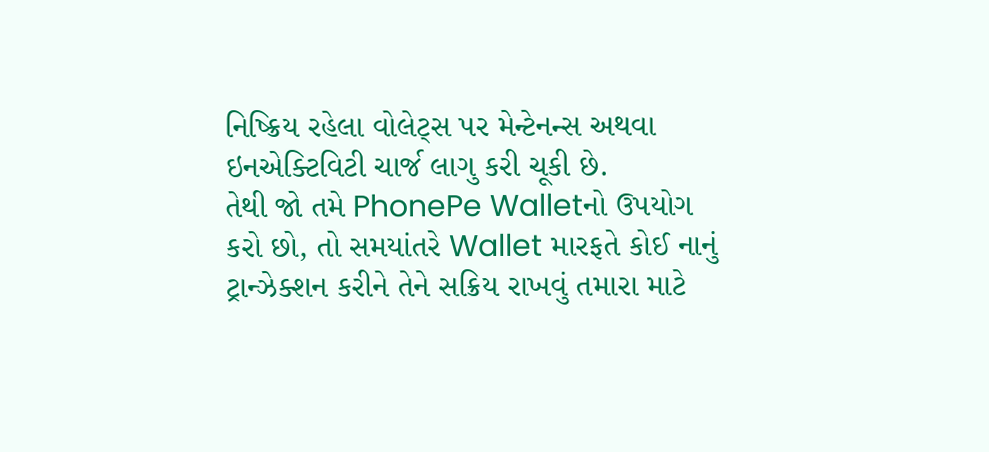નિષ્ક્રિય રહેલા વોલેટ્સ પર મેન્ટેનન્સ અથવા ઇનએક્ટિવિટી ચાર્જ લાગુ કરી ચૂકી છે.
તેથી જો તમે PhonePe Walletનો ઉપયોગ કરો છો, તો સમયાંતરે Wallet મારફતે કોઈ નાનું ટ્રાન્ઝેક્શન કરીને તેને સક્રિય રાખવું તમારા માટે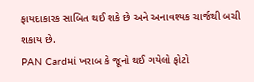ફાયદાકારક સાબિત થઈ શકે છે અને અનાવશ્યક ચાર્જથી બચી શકાય છે.
PAN Cardમાં ખરાબ કે જૂનો થઈ ગયેલો ફોટો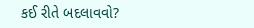કઈ રીતે બદલાવવો?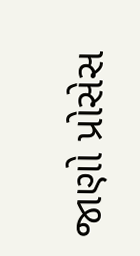જાણો પ્રોસેસ